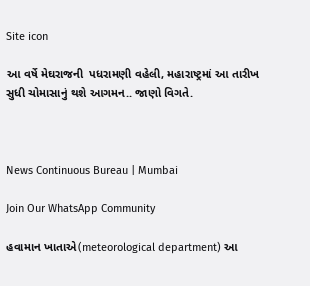Site icon

આ વર્ષે મેઘરાજની  પધરામણી વહેલી, મહારાષ્ટ્રમાં આ તારીખ સુધી ચોમાસાનું થશે આગમન.. જાણો વિગતે.



News Continuous Bureau | Mumbai

Join Our WhatsApp Community

હવામાન ખાતાએ(meteorological department) આ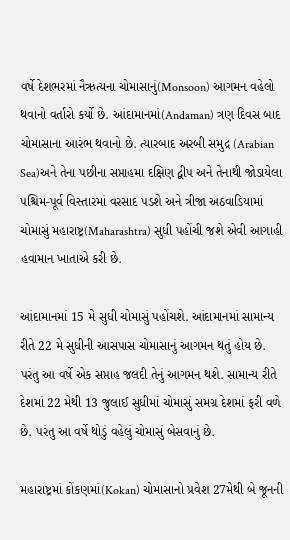વર્ષે દેશભરમાં નૈઋત્યના ચોમાસાનું(Monsoon) આગમન વહેલો થવાનો વર્તારો કર્યો છે. આંદામાનમાં(Andaman) ત્રણ દિવસ બાદ ચોમાસાના આરંભ થવાનો છે. ત્યારબાદ અરબી સમુદ્ર (Arabian Sea)અને તેના પછીના સપ્તાહમા દક્ષિણ દ્વીપ અને તેનાથી જોડાયેલા પશ્ચિમ-પૂર્વ વિસ્તારમાં વરસાદ પડશે અને ત્રીજા અઠવાડિયામાં ચોમાસું મહારાષ્ટ્ર(Maharashtra) સુધી પહોંચી જશે એવી આગાહી હવામાન ખાતાએ કરી છે.

આંદામાનમાં 15 મે સુધી ચોમાસું પહોંચશે. આંદામાનમાં સામાન્ય રીતે 22 મે સુધીની આસપાસ ચોમાસાનું આગમન થતું હોય છે. પરંતુ આ વર્ષે એક સપ્તાહ જલદી તેનું આગમન થશે. સામાન્ય રીતે દેશમાં 22 મેથી 13 જુલાઈ સુધીમાં ચોમાસું સમગ્ર દેશમાં ફરી વળે છે. પરંતુ આ વર્ષે થોડું વહેલું ચોમાસું બેસવાનું છે.

મહારાષ્ટ્રમાં કોંકણમાં(Kokan) ચોમાસાનો પ્રવેશ 27મેથી બે જૂનની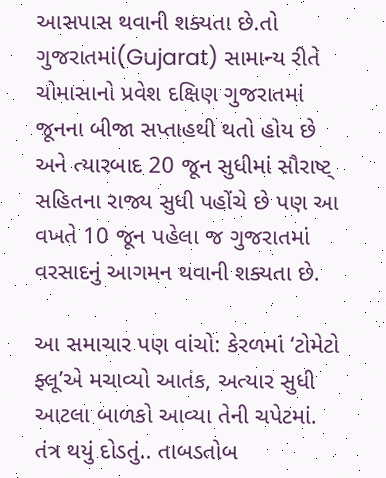આસપાસ થવાની શક્યતા છે.તો ગુજરાતમાં(Gujarat) સામાન્ય રીતે ચોમાસાનો પ્રવેશ દક્ષિણ ગુજરાતમાં જૂનના બીજા સપ્તાહથી થતો હોય છે અને ત્યારબાદ 20 જૂન સુધીમાં સૌરાષ્ટ્ સહિતના રાજ્ય સુધી પહોંચે છે પણ આ વખતે 10 જૂન પહેલા જ ગુજરાતમાં વરસાદનું આગમન થવાની શક્યતા છે.

આ સમાચાર પણ વાંચો: કેરળમાં ‘ટોમેટો ફ્લૂ’એ મચાવ્યો આતંક, અત્યાર સુધી આટલા બાળકો આવ્યા તેની ચપેટમાં. તંત્ર થયું દોડતું.. તાબડતોબ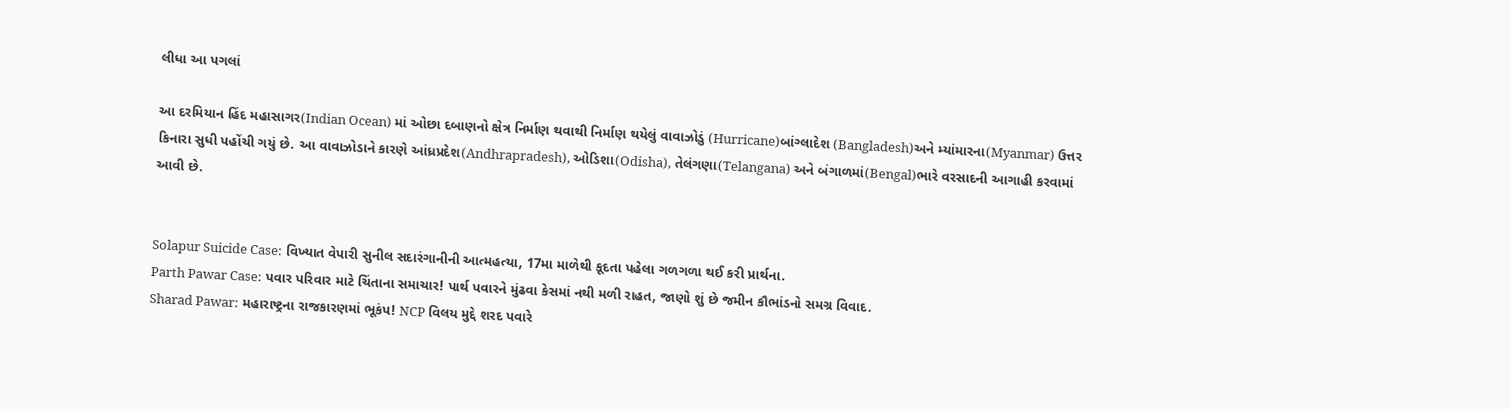લીધા આ પગલાં

આ દરમિયાન હિંદ મહાસાગર(Indian Ocean) માં ઓછા દબાણનો ક્ષેત્ર નિર્માણ થવાથી નિર્માણ થયેલું વાવાઝોડું (Hurricane)બાંગ્લાદેશ (Bangladesh)અને મ્યાંમારના(Myanmar) ઉત્તર કિનારા સુધી પહોંચી ગયું છે. આ વાવાઝોડાને કારણે આંધ્રપ્રદેશ(Andhrapradesh), ઓડિશા(Odisha), તેલંગણા(Telangana) અને બંગાળમાં(Bengal)ભારે વરસાદની આગાહી કરવામાં આવી છે.


Solapur Suicide Case: વિખ્યાત વેપારી સુનીલ સદારંગાનીની આત્મહત્યા, 17મા માળેથી કૂદતા પહેલા ગળગળા થઈ કરી પ્રાર્થના.
Parth Pawar Case: પવાર પરિવાર માટે ચિંતાના સમાચાર! પાર્થ પવારને મુંઢવા કેસમાં નથી મળી રાહત, જાણો શું છે જમીન કૌભાંડનો સમગ્ર વિવાદ.
Sharad Pawar: મહારાષ્ટ્રના રાજકારણમાં ભૂકંપ! NCP વિલય મુદ્દે શરદ પવારે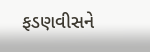ફડણવીસને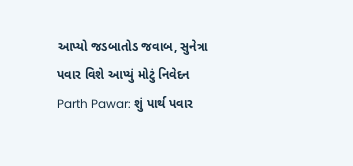આપ્યો જડબાતોડ જવાબ, સુનેત્રા પવાર વિશે આપ્યું મોટું નિવેદન
Parth Pawar: શું પાર્થ પવાર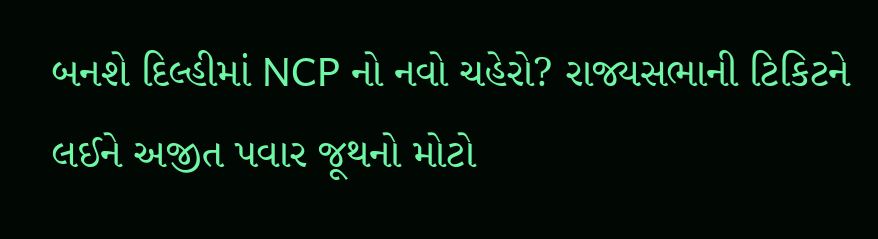બનશે દિલ્હીમાં NCP નો નવો ચહેરો? રાજ્યસભાની ટિકિટને લઈને અજીત પવાર જૂથનો મોટો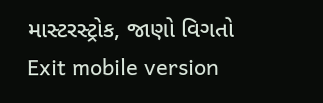માસ્ટરસ્ટ્રોક, જાણો વિગતો
Exit mobile version